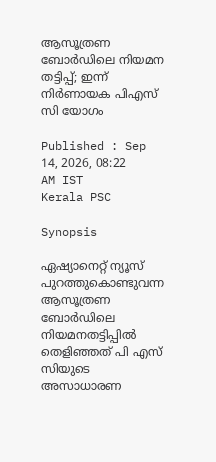ആസൂത്രണ ബോർഡിലെ നിയമന തട്ടിപ്പ്; ഇന്ന് നിർണായക പിഎസ് സി യോഗം

Published : Sep 14, 2026, 08:22 AM IST
Kerala PSC

Synopsis

ഏഷ്യാനെറ്റ് ന്യൂസ് പുറത്തുകൊണ്ടുവന്ന ആസൂത്രണ ബോർഡിലെ നിയമനതട്ടിപ്പിൽ തെളിഞ്ഞത് പി എസ് സിയുടെ അസാധാരണ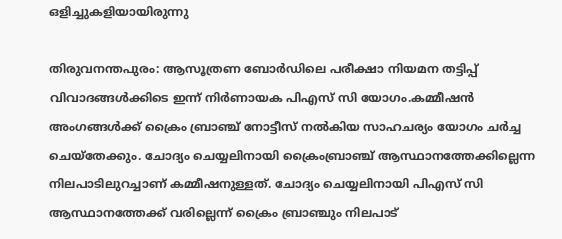ഒളിച്ചുകളിയായിരുന്നു

തിരുവനന്തപുരം: ആസൂത്രണ ബോർഡിലെ പരീക്ഷാ നിയമന തട്ടിപ്പ് വിവാദങ്ങൾക്കിടെ ഇന്ന് നിർണായക പിഎസ് സി യോഗം.കമ്മീഷൻ അംഗങ്ങൾക്ക് ക്രൈം ബ്രാഞ്ച് നോട്ടീസ് നൽകിയ സാഹചര്യം യോഗം ചർച്ച ചെയ്തേക്കും. ചോദ്യം ചെയ്യലിനായി ക്രൈംബ്രാഞ്ച് ആസ്ഥാനത്തേക്കില്ലെന്ന നിലപാടിലുറച്ചാണ് കമ്മീഷനുള്ളത്. ചോദ്യം ചെയ്യലിനായി പിഎസ് സി ആസ്ഥാനത്തേക്ക് വരില്ലെന്ന് ക്രൈം ബ്രാ‌ഞ്ചും നിലപാട്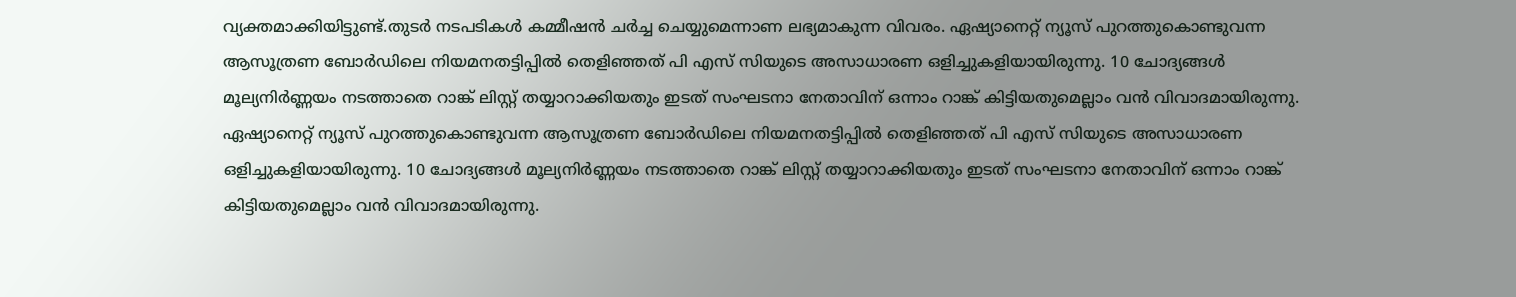വ്യക്തമാക്കിയിട്ടുണ്ട്.തുടർ നടപടികൾ കമ്മീഷൻ ചർച്ച ചെയ്യുമെന്നാണ ലഭ്യമാകുന്ന വിവരം. ഏഷ്യാനെറ്റ് ന്യൂസ് പുറത്തുകൊണ്ടുവന്ന ആസൂത്രണ ബോർഡിലെ നിയമനതട്ടിപ്പിൽ തെളിഞ്ഞത് പി എസ് സിയുടെ അസാധാരണ ഒളിച്ചുകളിയായിരുന്നു. 10 ചോദ്യങ്ങൾ മൂല്യനിർണ്ണയം നടത്താതെ റാങ്ക് ലിസ്റ്റ് തയ്യാറാക്കിയതും ഇടത് സംഘടനാ നേതാവിന് ഒന്നാം റാങ്ക് കിട്ടിയതുമെല്ലാം വൻ വിവാദമായിരുന്നു. ഏഷ്യാനെറ്റ് ന്യൂസ് പുറത്തുകൊണ്ടുവന്ന ആസൂത്രണ ബോർഡിലെ നിയമനതട്ടിപ്പിൽ തെളിഞ്ഞത് പി എസ് സിയുടെ അസാധാരണ ഒളിച്ചുകളിയായിരുന്നു. 10 ചോദ്യങ്ങൾ മൂല്യനിർണ്ണയം നടത്താതെ റാങ്ക് ലിസ്റ്റ് തയ്യാറാക്കിയതും ഇടത് സംഘടനാ നേതാവിന് ഒന്നാം റാങ്ക് കിട്ടിയതുമെല്ലാം വൻ വിവാദമായിരുന്നു.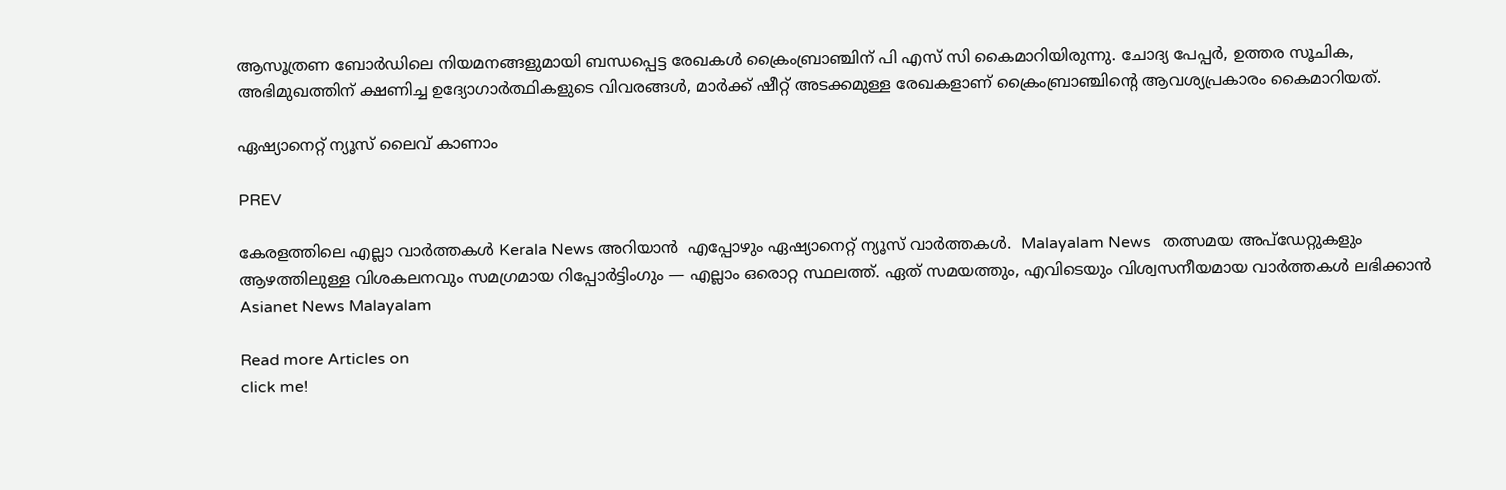ആസൂത്രണ ബോര്‍ഡിലെ നിയമനങ്ങളുമായി ബന്ധപ്പെട്ട രേഖകള്‍ ക്രൈംബ്രാഞ്ചിന് പി എസ് സി കൈമാറിയിരുന്നു. ചോദ്യ പേപ്പർ, ഉത്തര സൂചിക, അഭിമുഖത്തിന് ക്ഷണിച്ച ഉദ്യോഗാർത്ഥികളുടെ വിവരങ്ങള്‍, മാര്‍ക്ക് ഷീറ്റ് അടക്കമുള്ള രേഖകളാണ് ക്രൈംബ്രാഞ്ചിന്‍റെ ആവശ്യപ്രകാരം കൈമാറിയത്.

ഏഷ്യാനെറ്റ് ന്യൂസ് ലൈവ് കാണാം

PREV

കേരളത്തിലെ എല്ലാ വാർത്തകൾ Kerala News അറിയാൻ  എപ്പോഴും ഏഷ്യാനെറ്റ് ന്യൂസ് വാർത്തകൾ.  Malayalam News   തത്സമയ അപ്‌ഡേറ്റുകളും ആഴത്തിലുള്ള വിശകലനവും സമഗ്രമായ റിപ്പോർട്ടിംഗും — എല്ലാം ഒരൊറ്റ സ്ഥലത്ത്. ഏത് സമയത്തും, എവിടെയും വിശ്വസനീയമായ വാർത്തകൾ ലഭിക്കാൻ Asianet News Malayalam

Read more Articles on
click me!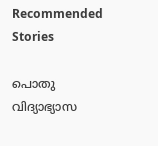Recommended Stories

പൊതു വിദ്യാഭ്യാസ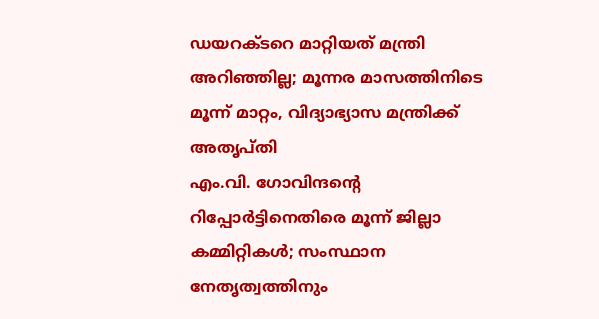ഡയറക്ടറെ മാറ്റിയത് മന്ത്രി അറിഞ്ഞില്ല; മൂന്നര മാസത്തിനിടെ മൂന്ന് മാറ്റം, വിദ്യാഭ്യാസ മന്ത്രിക്ക് അതൃപ്തി
എം.വി. ഗോവിന്ദന്റെ റിപ്പോർട്ടിനെതിരെ മൂന്ന് ജില്ലാ കമ്മിറ്റികൾ; സംസ്ഥാന നേതൃത്വത്തിനും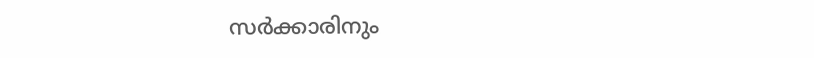സർക്കാരിനും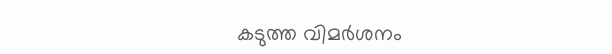കടുത്ത വിമർശനം